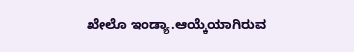ಖೇಲೊ ಇಂಡ್ಯಾ.ಆಯ್ಕೆಯಾಗಿರುವ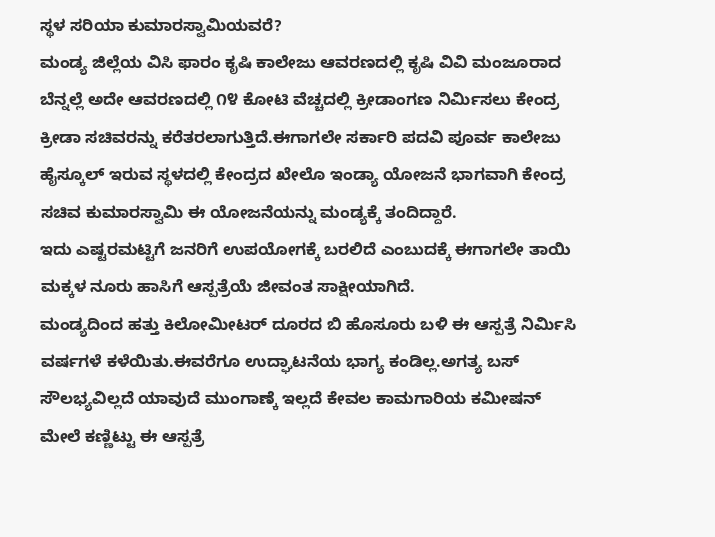ಸ್ಥಳ ಸರಿಯಾ ಕುಮಾರಸ್ವಾಮಿಯವರೆ?
ಮಂಡ್ಯ ಜಿಲ್ಲೆಯ ವಿಸಿ ಫಾರಂ ಕೃಷಿ ಕಾಲೇಜು ಆವರಣದಲ್ಲಿ ಕೃಷಿ ವಿವಿ ಮಂಜೂರಾದ ಬೆನ್ನಲ್ಲೆ ಅದೇ ಆವರಣದಲ್ಲಿ ೧೪ ಕೋಟಿ ವೆಚ್ಚದಲ್ಲಿ ಕ್ರೀಡಾಂಗಣ ನಿರ್ಮಿಸಲು ಕೇಂದ್ರ ಕ್ರೀಡಾ ಸಚಿವರನ್ನು ಕರೆತರಲಾಗುತ್ತಿದೆ.ಈಗಾಗಲೇ ಸರ್ಕಾರಿ ಪದವಿ ಪೂರ್ವ ಕಾಲೇಜು ಹೈಸ್ಕೂಲ್ ಇರುವ ಸ್ಥಳದಲ್ಲಿ ಕೇಂದ್ರದ ಖೇಲೊ ಇಂಡ್ಯಾ ಯೋಜನೆ ಭಾಗವಾಗಿ ಕೇಂದ್ರ ಸಚಿವ ಕುಮಾರಸ್ವಾಮಿ ಈ ಯೋಜನೆಯನ್ನು ಮಂಡ್ಯಕ್ಕೆ ತಂದಿದ್ದಾರೆ.
ಇದು ಎಷ್ಟರಮಟ್ಟಿಗೆ ಜನರಿಗೆ ಉಪಯೋಗಕ್ಕೆ ಬರಲಿದೆ ಎಂಬುದಕ್ಕೆ ಈಗಾಗಲೇ ತಾಯಿ ಮಕ್ಕಳ ನೂರು ಹಾಸಿಗೆ ಆಸ್ಪತ್ರೆಯೆ ಜೀವಂತ ಸಾಕ್ಷೀಯಾಗಿದೆ.
ಮಂಡ್ಯದಿಂದ ಹತ್ತು ಕಿಲೋಮೀಟರ್ ದೂರದ ಬಿ ಹೊಸೂರು ಬಳಿ ಈ ಆಸ್ಪತ್ರೆ ನಿರ್ಮಿಸಿ ವರ್ಷಗಳೆ ಕಳೆಯಿತು.ಈವರೆಗೂ ಉದ್ಘಾಟನೆಯ ಭಾಗ್ಯ ಕಂಡಿಲ್ಲ.ಅಗತ್ಯ ಬಸ್ ಸೌಲಭ್ಯವಿಲ್ಲದೆ ಯಾವುದೆ ಮುಂಗಾಣ್ಕೆ ಇಲ್ಲದೆ ಕೇವಲ ಕಾಮಗಾರಿಯ ಕಮೀಷನ್ ಮೇಲೆ ಕಣ್ಣಿಟ್ಟು ಈ ಆಸ್ಪತ್ರೆ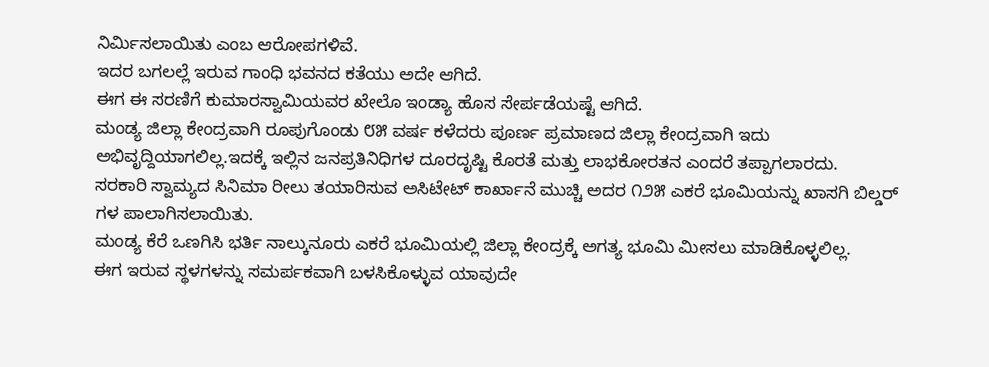ನಿರ್ಮಿಸಲಾಯಿತು ಎಂಬ ಆರೋಪಗಳಿವೆ.
ಇದರ ಬಗಲಲ್ಲೆ ಇರುವ ಗಾಂಧಿ ಭವನದ ಕತೆಯು ಅದೇ ಆಗಿದೆ.
ಈಗ ಈ ಸರಣಿಗೆ ಕುಮಾರಸ್ವಾಮಿಯವರ ಖೇಲೊ ಇಂಡ್ಯಾ ಹೊಸ ಸೇರ್ಪಡೆಯಷ್ಟೆ ಆಗಿದೆ.
ಮಂಡ್ಯ ಜಿಲ್ಲಾ ಕೇಂದ್ರವಾಗಿ ರೂಪುಗೊಂಡು ೮೫ ವರ್ಷ ಕಳೆದರು ಪೂರ್ಣ ಪ್ರಮಾಣದ ಜಿಲ್ಲಾ ಕೇಂದ್ರವಾಗಿ ಇದು ಅಭಿವೃದ್ದಿಯಾಗಲಿಲ್ಲ.ಇದಕ್ಕೆ ಇಲ್ಲಿನ ಜನಪ್ರತಿನಿಧಿಗಳ ದೂರದೃಷ್ಟಿ ಕೊರತೆ ಮತ್ತು ಲಾಭಕೋರತನ ಎಂದರೆ ತಪ್ಪಾಗಲಾರದು.
ಸರಕಾರಿ ಸ್ವಾಮ್ಯದ ಸಿನಿಮಾ ರೀಲು ತಯಾರಿಸುವ ಅಸಿಟೇಟ್ ಕಾರ್ಖಾನೆ ಮುಚ್ಚಿ ಅದರ ೧೨೫ ಎಕರೆ ಭೂಮಿಯನ್ನು ಖಾಸಗಿ ಬಿಲ್ಡರ್ ಗಳ ಪಾಲಾಗಿಸಲಾಯಿತು.
ಮಂಡ್ಯ ಕೆರೆ ಒಣಗಿಸಿ ಭರ್ತಿ ನಾಲ್ಕುನೂರು ಎಕರೆ ಭೂಮಿಯಲ್ಲಿ ಜಿಲ್ಲಾ ಕೇಂದ್ರಕ್ಕೆ ಅಗತ್ಯ ಭೂಮಿ ಮೀಸಲು ಮಾಡಿಕೊಳ್ಳಲಿಲ್ಲ.
ಈಗ ಇರುವ ಸ್ಥಳಗಳನ್ನು ಸಮರ್ಪಕವಾಗಿ ಬಳಸಿಕೊಳ್ಳುವ ಯಾವುದೇ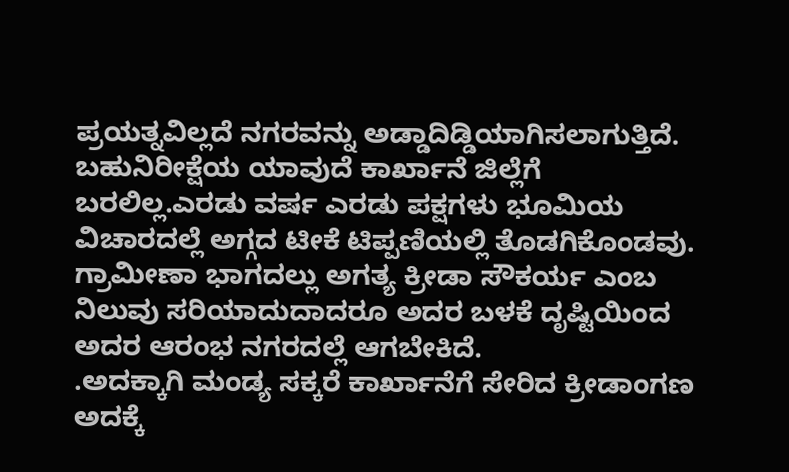ಪ್ರಯತ್ನವಿಲ್ಲದೆ ನಗರವನ್ನು ಅಡ್ಡಾದಿಡ್ಡಿಯಾಗಿಸಲಾಗುತ್ತಿದೆ.
ಬಹುನಿರೀಕ್ಷೆಯ ಯಾವುದೆ ಕಾರ್ಖಾನೆ ಜಿಲ್ಲೆಗೆ ಬರಲಿಲ್ಲ.ಎರಡು ವರ್ಷ ಎರಡು ಪಕ್ಷಗಳು ಭೂಮಿಯ ವಿಚಾರದಲ್ಲೆ ಅಗ್ಗದ ಟೀಕೆ ಟಿಪ್ಪಣಿಯಲ್ಲಿ ತೊಡಗಿಕೊಂಡವು.
ಗ್ರಾಮೀಣಾ ಭಾಗದಲ್ಲು ಅಗತ್ಯ ಕ್ರೀಡಾ ಸೌಕರ್ಯ ಎಂಬ ನಿಲುವು ಸರಿಯಾದುದಾದರೂ ಅದರ ಬಳಕೆ ದೃಷ್ಟಿಯಿಂದ ಅದರ ಆರಂಭ ನಗರದಲ್ಲೆ ಆಗಬೇಕಿದೆ.
.ಅದಕ್ಕಾಗಿ ಮಂಡ್ಯ ಸಕ್ಕರೆ ಕಾರ್ಖಾನೆಗೆ ಸೇರಿದ ಕ್ರೀಡಾಂಗಣ ಅದಕ್ಕೆ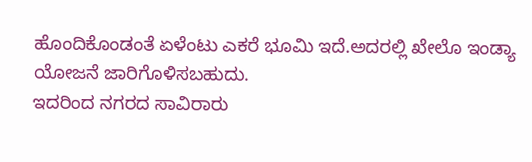ಹೊಂದಿಕೊಂಡಂತೆ ಏಳೆಂಟು ಎಕರೆ ಭೂಮಿ ಇದೆ.ಅದರಲ್ಲಿ ಖೇಲೊ ಇಂಡ್ಯಾ ಯೋಜನೆ ಜಾರಿಗೊಳಿಸಬಹುದು.
ಇದರಿಂದ ನಗರದ ಸಾವಿರಾರು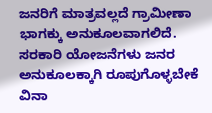ಜನರಿಗೆ ಮಾತ್ರವಲ್ಲದೆ ಗ್ರಾಮೀಣಾ ಭಾಗಕ್ಕು ಅನುಕೂಲವಾಗಲಿದೆ.
ಸರಕಾರಿ ಯೋಜನೆಗಳು ಜನರ ಅನುಕೂಲಕ್ಕಾಗಿ ರೂಪುಗೊಳ್ಳಬೇಕೆ ವಿನಾ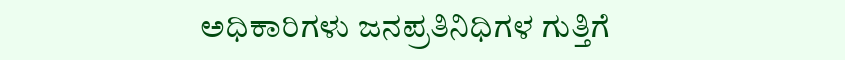ಅಧಿಕಾರಿಗಳು ಜನಪ್ರತಿನಿಧಿಗಳ ಗುತ್ತಿಗೆ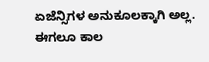ಏಜೆನ್ಸಿಗಳ ಅನುಕೂಲಕ್ಕಾಗಿ ಅಲ್ಲ.
ಈಗಲೂ ಕಾಲ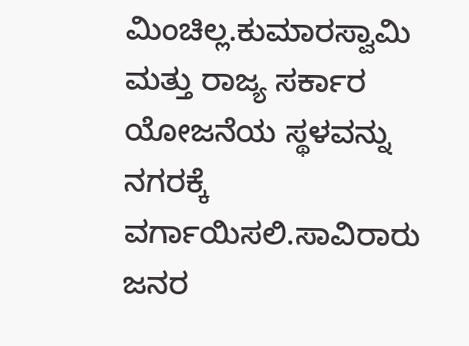ಮಿಂಚಿಲ್ಲ.ಕುಮಾರಸ್ವಾಮಿ ಮತ್ತು ರಾಜ್ಯ ಸರ್ಕಾರ ಯೋಜನೆಯ ಸ್ಥಳವನ್ನು ನಗರಕ್ಕೆ ವರ್ಗಾಯಿಸಲಿ.ಸಾವಿರಾರು ಜನರ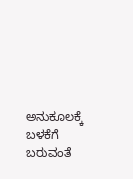ಅನುಕೂಲಕ್ಕೆ ಬಳಕೆಗೆ ಬರುವಂತೆ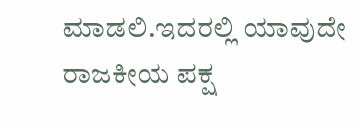ಮಾಡಲಿ.ಇದರಲ್ಲಿ ಯಾವುದೇ ರಾಜಕೀಯ ಪಕ್ಷ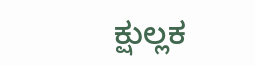ಕ್ಷುಲ್ಲಕ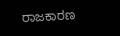ರಾಜಕಾರಣ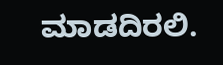ಮಾಡದಿರಲಿ.